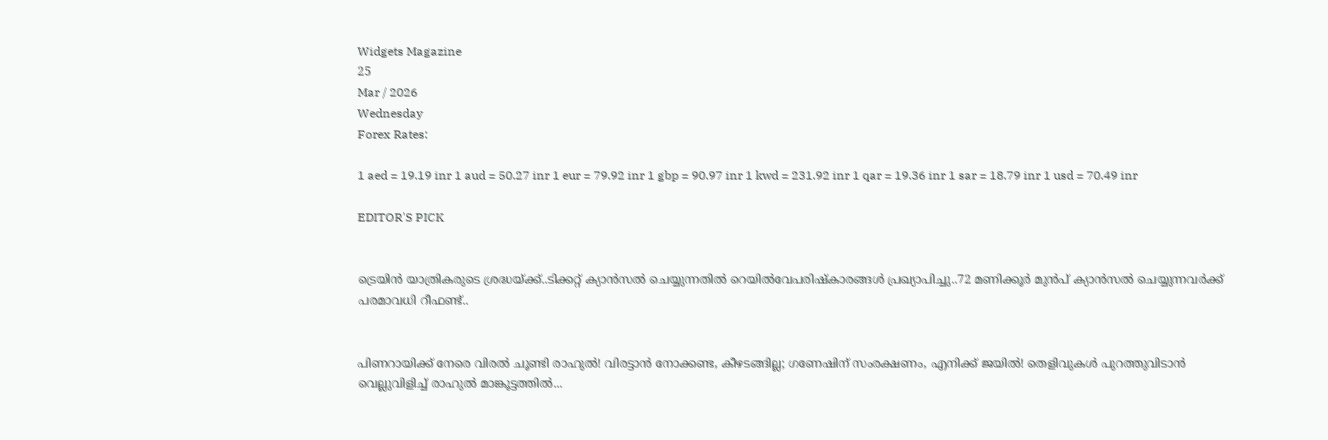Widgets Magazine
25
Mar / 2026
Wednesday
Forex Rates:

1 aed = 19.19 inr 1 aud = 50.27 inr 1 eur = 79.92 inr 1 gbp = 90.97 inr 1 kwd = 231.92 inr 1 qar = 19.36 inr 1 sar = 18.79 inr 1 usd = 70.49 inr

EDITOR'S PICK


ട്രെയിൻ യാത്രികരുടെ ശ്രദ്ധയ്ക്ക്..ടിക്കറ്റ് ക്യാൻസൽ ചെയ്യുന്നതിൽ റെയിൽവേപരിഷ്കാരങ്ങൾ പ്രഖ്യാപിച്ചു..72 മണിക്കൂർ മുൻപ് ക്യാൻസൽ ചെയ്യുന്നവർക്ക് പരമാവധി റീഫണ്ട്..


പിണറായിക്ക് നേരെ വിരൽ ചൂണ്ടി രാഹുൽ! വിരട്ടാൻ നോക്കണ്ട, കീഴടങ്ങില്ല; ഗണേഷിന് സംരക്ഷണം, എനിക്ക് ജയിൽ! തെളിവുകൾ പുറത്തുവിടാൻ വെല്ലുവിളിച്ച് രാഹുൽ മാങ്കൂട്ടത്തിൽ...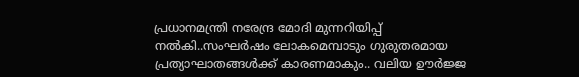പ്രധാനമന്ത്രി നരേന്ദ്ര മോദി മുന്നറിയിപ്പ് നൽകി..സംഘർഷം ലോകമെമ്പാടും ഗുരുതരമായ പ്രത്യാഘാതങ്ങൾക്ക് കാരണമാകും.. വലിയ ഊർജ്ജ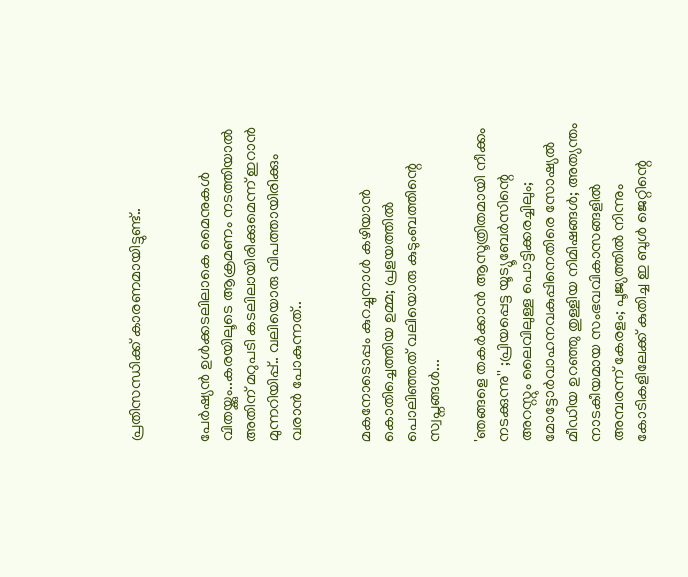പ്രതിസന്ധിക്ക് കാരണമായിട്ടുണ്ട്..


പേർഷ്യൻ ഉൾക്കടലിലാകെ മൈനുകൾ വിതയ്ക്കും..കരയിലൂടെ ആക്രമണം നടത്തിയാൽ അതിന് മറുപടി കടലിലായിരിക്കുമെന്ന് ഇറാൻ മുന്നറിയിപ്പ്.. വലിയൊരു വിപത്തായിരിക്കും വരാൻ പോകുന്നത്..


മകനോടൊപ്പം കുറച്ചുനാൾ കഴിയാൻ കൊതിച്ചെത്തിയ ഉമ്മ; പ്രളയത്തിൽ പൊലിഞ്ഞത് വലിയൊരു കുടുംബത്തിന്റെ സ്വപ്നങ്ങൾ...

'ഞങ്ങളെ ത‍കർക്കാൻ ആസൂത്രിതമായി നീക്കം നടക്കുന്നു'' ;പ്രിയപ്പെട്ട യൂട്യൂബേർസിന്റെ അറസ്റ്റും ലൈവിലുള്ള പൊട്ടിക്കരച്ചിലും; മോട്ടോർവാഹനവകുപ്പിനെതിരെ സോഷ്യൽ മീഡിയ ഉറഞ്ഞു തുള്ളിയ നിമിഷങ്ങൾ; അത്യന്തം നാടകീയമായ സംഭവവികാസങ്ങളിൽ അമ്പരന്ന് കേരളം; പൂജ്യത്തിൽ നിന്നും കോടികളിലേക്ക് കുതിച്ച ഇ ബുൾ ജെറ്റിന്റെ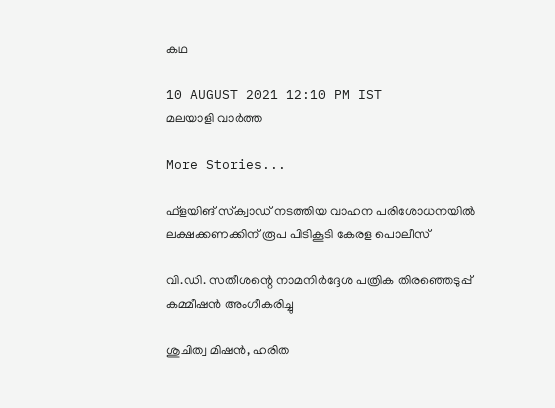കഥ

10 AUGUST 2021 12:10 PM IST
മലയാളി വാര്‍ത്ത

More Stories...

ഫ്‌ളയിങ് സ്‌ക്വാഡ് നടത്തിയ വാഹന പരിശോധനയില്‍ ലക്ഷക്കണക്കിന് രൂപ പിടികൂടി കേരള പൊലീസ്

വി.ഡി. സതീശന്റെ നാമനിര്‍ദ്ദേശ പത്രിക തിരഞ്ഞെടുപ്പ് കമ്മീഷന്‍ അംഗീകരിച്ചു

ശുചിത്വ മിഷൻ, ഹരിത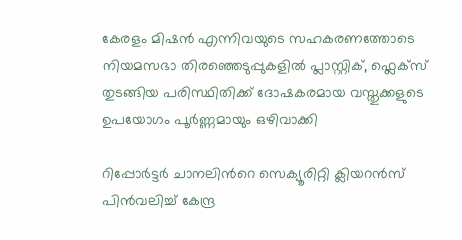കേരളം മിഷൻ എന്നിവയുടെ സഹകരണത്തോടെ നിയമസഭാ തിരഞ്ഞെടുപ്പുകളിൽ പ്ലാസ്റ്റിക്, ഫ്ലെക്സ് തുടങ്ങിയ പരിസ്ഥിതിക്ക് ദോഷകരമായ വസ്തുക്കളുടെ ഉപയോഗം പൂർണ്ണമായും ഒഴിവാക്കി

റിപ്പോർട്ടർ ചാനലിന്‍റെ സെക്യൂരിറ്റി ക്ലിയറൻസ് പിൻവലിച്ച് കേന്ദ്ര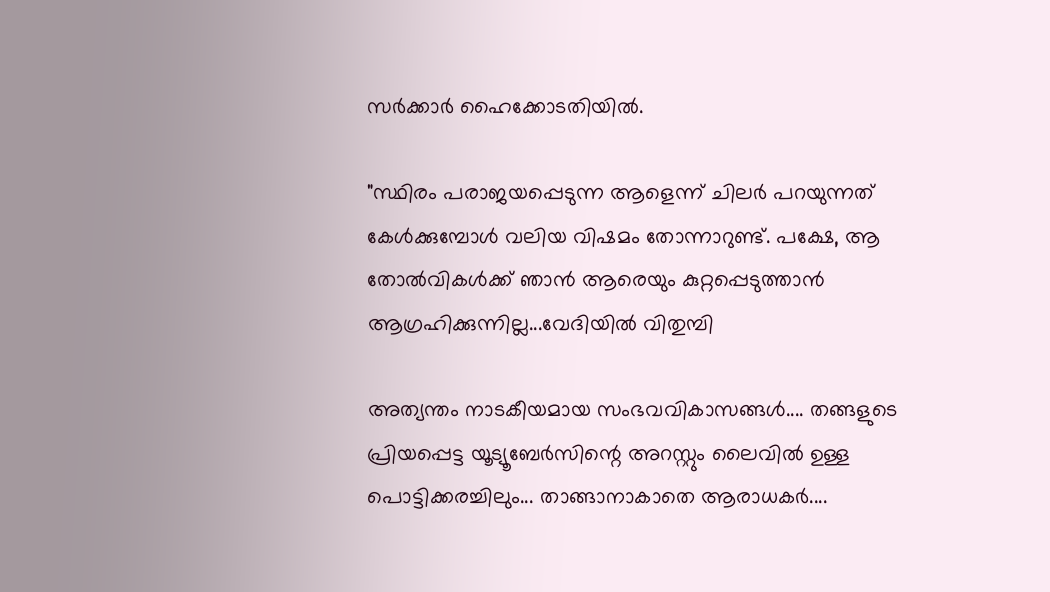സർക്കാർ ഹൈക്കോടതിയിൽ.

"സ്ഥിരം പരാജയപ്പെടുന്ന ആളെന്ന് ചിലർ പറയുന്നത് കേൾക്കുമ്പോൾ വലിയ വിഷമം തോന്നാറുണ്ട്. പക്ഷേ, ആ തോൽവികൾക്ക് ഞാൻ ആരെയും കുറ്റപ്പെടുത്താൻ ആഗ്രഹിക്കുന്നില്ല...വേദിയിൽ വിതുമ്പി

അത്യന്തം നാടകീയമായ സംഭവവികാസങ്ങൾ.... തങ്ങളുടെ പ്രിയപ്പെട്ട യൂട്യൂബേർസിന്റെ അറസ്റ്റും ലൈവിൽ ഉള്ള പൊട്ടിക്കരച്ചിലും... താങ്ങാനാകാതെ ആരാധകർ....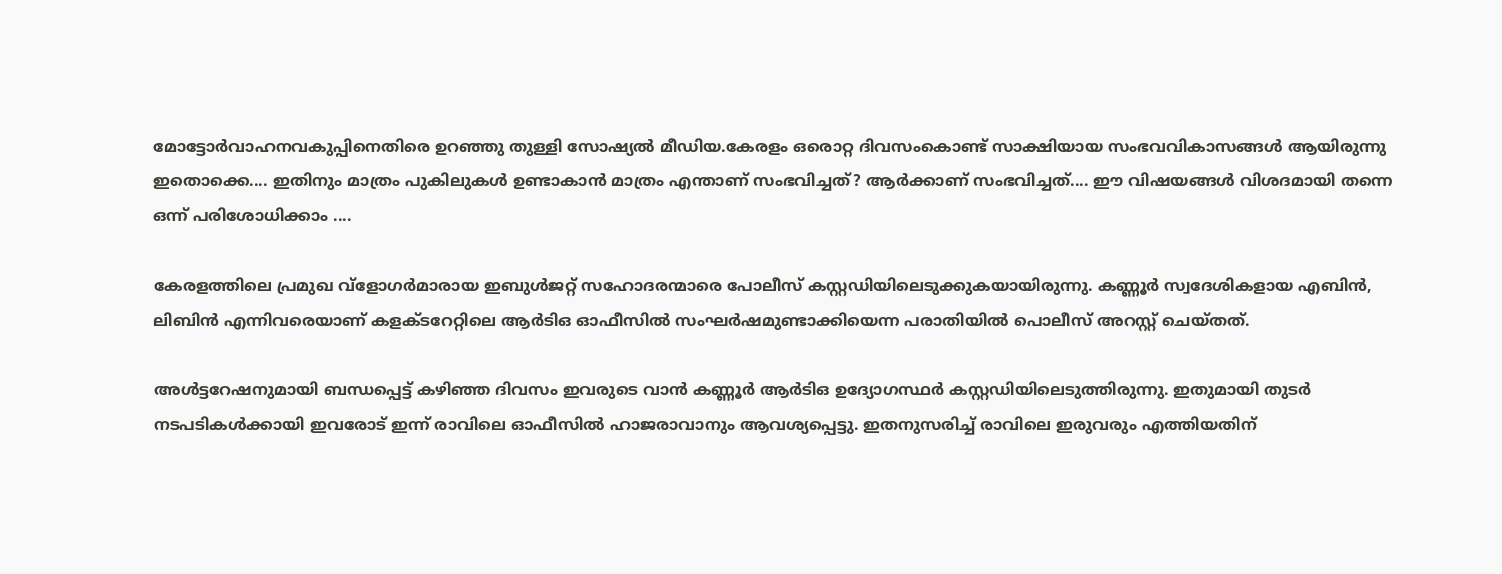മോട്ടോർവാഹനവകുപ്പിനെതിരെ ഉറഞ്ഞു തുള്ളി സോഷ്യൽ മീഡിയ.കേരളം ഒരൊറ്റ ദിവസംകൊണ്ട് സാക്ഷിയായ സംഭവവികാസങ്ങൾ ആയിരുന്നു ഇതൊക്കെ.... ഇതിനും മാത്രം പുകിലുകൾ ഉണ്ടാകാൻ മാത്രം എന്താണ് സംഭവിച്ചത്? ആർക്കാണ് സംഭവിച്ചത്.... ഈ വിഷയങ്ങൾ വിശദമായി തന്നെ ഒന്ന് പരിശോധിക്കാം ....

കേരളത്തിലെ പ്രമുഖ വ്‌ളോഗർമാരായ ഇബുൾജറ്റ് സഹോദരന്മാരെ പോലീസ് കസ്റ്റഡിയിലെടുക്കുകയായിരുന്നു. കണ്ണൂർ സ്വദേശികളായ എബിൻ, ലിബിൻ എന്നിവരെയാണ് കളക്ടറേറ്റിലെ ആർടിഒ ഓഫീസിൽ സംഘർഷമുണ്ടാക്കിയെന്ന പരാതിയിൽ പൊലീസ് അറസ്റ്റ് ചെയ്തത്.

അൾട്ടറേഷനുമായി ബന്ധപ്പെട്ട് കഴിഞ്ഞ ദിവസം ഇവരുടെ വാൻ കണ്ണൂ‍ർ ആർടിഒ ഉദ്യോഗസ്ഥ‍ർ കസ്റ്റഡിയിലെടുത്തിരുന്നു. ഇതുമായി തുടർ നടപടികൾക്കായി ഇവരോട് ഇന്ന് രാവിലെ ഓഫീസിൽ ഹാജരാവാനും ആവശ്യപ്പെട്ടു. ഇതനുസരിച്ച് രാവിലെ ഇരുവരും എത്തിയതിന്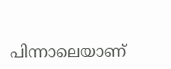പിന്നാലെയാണ്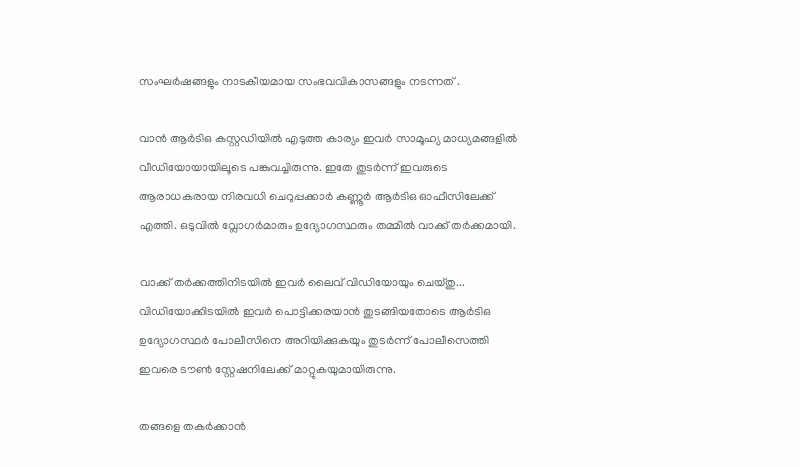സംഘർഷങ്ങളും നാടകീയമായ സംഭവവികാസങ്ങളും നടന്നത് .

വാൻ ആ‍ർടിഒ കസ്റ്റഡിയിൽ എടുത്ത കാര്യം ഇവ‍ർ സാമൂഹ്യ മാധ്യമങ്ങളിൽ വീഡിയോയായിലൂടെ പങ്കുവച്ചിരുന്നു. ഇതേ തുട‍ർന്ന് ഇവരുടെ ആരാധകരായ നിരവധി ചെറുപ്പക്കാ‍ർ കണ്ണൂ‍ർ ആർടിഒ ഓഫീസിലേക്ക് എത്തി. ഒടുവിൽ വ്ലോഗ‍ർമാരും ഉദ്യോഗസ്ഥരും തമ്മിൽ വാക്ക് തർക്കമായി.

വാക്ക് തർക്കത്തിനിടയിൽ ഇവർ ലൈവ് വിഡിയോയും ചെയ്തു... വിഡിയോക്കിടയിൽ ഇവർ പൊട്ടിക്കരയാൻ തുടങ്ങിയതോടെ ആ‍ർടിഒ ഉദ്യോഗസ്ഥർ പോലീസിനെ അറിയിക്കുകയും തുടർന്ന് പോലീസെത്തി ഇവരെ ടൗൺ സ്റ്റേഷനിലേക്ക് മാറ്റുകയുമായിരുന്നു.

തങ്ങളെ ത‍കർക്കാൻ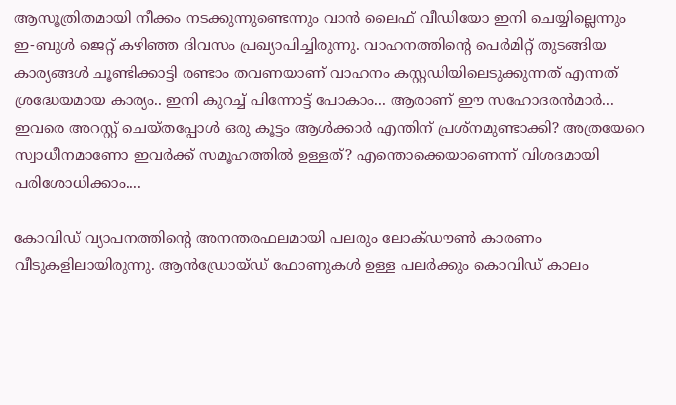ആസൂത്രിതമായി നീക്കം നടക്കുന്നുണ്ടെന്നും വാൻ ലൈഫ് വീഡിയോ ഇനി ചെയ്യില്ലെന്നും ഇ-ബുൾ ജെറ്റ് കഴിഞ്ഞ ദിവസം പ്രഖ്യാപിച്ചിരുന്നു. വാഹനത്തിന്റെ പെർമിറ്റ് തുടങ്ങിയ കാര്യങ്ങൾ ചൂണ്ടിക്കാട്ടി രണ്ടാം തവണയാണ് വാഹനം കസ്റ്റഡിയിലെടുക്കുന്നത് എന്നത് ശ്രദ്ധേയമായ കാര്യം.. ഇനി കുറച്ച് പിന്നോട്ട് പോകാം... ആരാണ് ഈ സഹോദരൻമാർ... ഇവരെ അറസ്റ്റ് ചെയ്തപ്പോൾ ഒരു കൂട്ടം ആൾക്കാർ എന്തിന് പ്രശ്നമുണ്ടാക്കി? അത്രയേറെ സ്വാധീനമാണോ ഇവർക്ക് സമൂഹത്തിൽ ഉള്ളത്? എന്തൊക്കെയാണെന്ന് വിശദമായി പരിശോധിക്കാം....

കോവിഡ് വ്യാപനത്തിന്റെ അനന്തരഫലമായി പലരും ലോക്ഡൗൺ കാരണം വീടുകളിലായിരുന്നു. ആൻഡ്രോയ്ഡ് ഫോണുകൾ ഉള്ള പലർക്കും കൊവിഡ് കാലം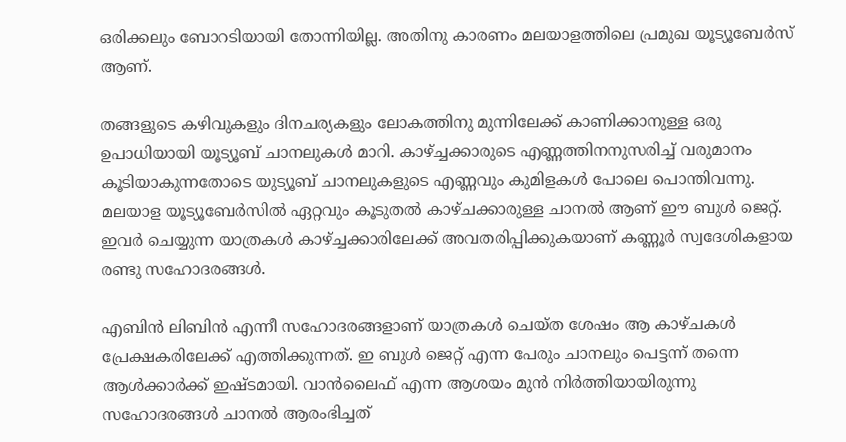ഒരിക്കലും ബോറടിയായി തോന്നിയില്ല. അതിനു കാരണം മലയാളത്തിലെ പ്രമുഖ യൂട്യൂബേർസ് ആണ്.

തങ്ങളുടെ കഴിവുകളും ദിനചര്യകളും ലോകത്തിനു മുന്നിലേക്ക് കാണിക്കാനുള്ള ഒരു ഉപാധിയായി യൂട്യൂബ് ചാനലുകൾ മാറി. കാഴ്‌ച്ചക്കാരുടെ എണ്ണത്തിനനുസരിച്ച് വരുമാനം കൂടിയാകുന്നതോടെ യുട്യൂബ് ചാനലുകളുടെ എണ്ണവും കുമിളകൾ പോലെ പൊന്തിവന്നു. മലയാള യൂട്യൂബേർസിൽ ഏറ്റവും കൂടുതൽ കാഴ്ചക്കാരുള്ള ചാനൽ ആണ് ഈ ബുൾ ജെറ്റ്. ഇവർ ചെയ്യുന്ന യാത്രകൾ കാഴ്ച്ചക്കാരിലേക്ക് അവതരിപ്പിക്കുകയാണ് കണ്ണൂർ സ്വദേശികളായ രണ്ടു സഹോദരങ്ങൾ.

എബിൻ ലിബിൻ എന്നീ സഹോദരങ്ങളാണ് യാത്രകൾ ചെയ്ത ശേഷം ആ കാഴ്ചകൾ പ്രേക്ഷകരിലേക്ക് എത്തിക്കുന്നത്. ഇ ബുൾ ജെറ്റ് എന്ന പേരും ചാനലും പെട്ടന്ന് തന്നെ ആൾക്കാർക്ക് ഇഷ്ടമായി. വാൻലൈഫ് എന്ന ആശയം മുൻ നിർത്തിയായിരുന്നു സഹോദരങ്ങൾ ചാനൽ ആരംഭിച്ചത്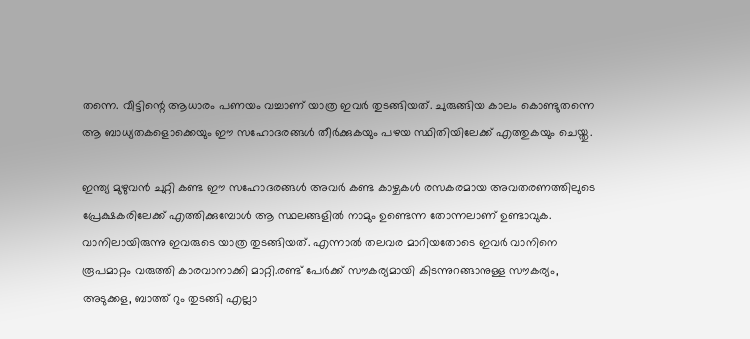തന്നെ. വീട്ടിന്റെ ആധാരം പണയം വച്ചാണ് യാത്ര ഇവർ തുടങ്ങിയത്. ചുരുങ്ങിയ കാലം കൊണ്ടുതന്നെ ആ ബാധ്യതകളൊക്കെയും ഈ സഹോദരങ്ങൾ തീർക്കുകയും പഴയ സ്ഥിതിയിലേക്ക് എത്തുകയും ചെയ്തു.

ഇന്ത്യ മുഴുവൻ ചുറ്റി കണ്ട ഈ സഹോദരങ്ങൾ അവർ കണ്ട കാഴ്ചകൾ രസകരമായ അവതരണത്തിലുടെ പ്രേക്ഷകരിലേക്ക് എത്തിക്കുമ്പോൾ ആ സ്ഥലങ്ങളിൽ നാമും ഉണ്ടെന്ന തോന്നലാണ് ഉണ്ടാവുക. വാനിലായിരുന്നു ഇവരുടെ യാത്ര തുടങ്ങിയത്. എന്നാൽ തലവര മാറിയതോടെ ഇവർ വാനിനെ രൂപമാറ്റം വരുത്തി കാരവാനാക്കി മാറ്റി.രണ്ട് പേർക്ക് സൗകര്യമായി കിടന്നുറങ്ങാനുള്ള സൗകര്യം, അടുക്കള, ബാത്ത് റും തുടങ്ങി എല്ലാ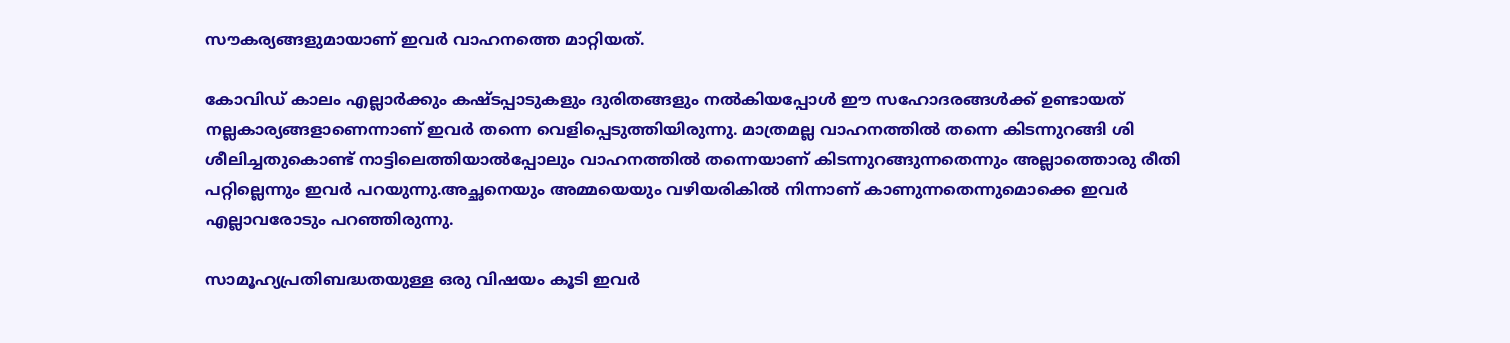സൗകര്യങ്ങളുമായാണ് ഇവർ വാഹനത്തെ മാറ്റിയത്.

കോവിഡ് കാലം എല്ലാർക്കും കഷ്ടപ്പാടുകളും ദുരിതങ്ങളും നൽകിയപ്പോൾ ഈ സഹോദരങ്ങൾക്ക് ഉണ്ടായത് നല്ലകാര്യങ്ങളാണെന്നാണ് ഇവർ തന്നെ വെളിപ്പെടുത്തിയിരുന്നു. മാത്രമല്ല വാഹനത്തിൽ തന്നെ കിടന്നുറങ്ങി ശി
ശീലിച്ചതുകൊണ്ട് നാട്ടിലെത്തിയാൽപ്പോലും വാഹനത്തിൽ തന്നെയാണ് കിടന്നുറങ്ങുന്നതെന്നും അല്ലാത്തൊരു രീതി പറ്റില്ലെന്നും ഇവർ പറയുന്നു.അച്ഛനെയും അമ്മയെയും വഴിയരികിൽ നിന്നാണ് കാണുന്നതെന്നുമൊക്കെ ഇവർ എല്ലാവരോടും പറഞ്ഞിരുന്നു.

സാമൂഹ്യപ്രതിബദ്ധതയുള്ള ഒരു വിഷയം കൂടി ഇവർ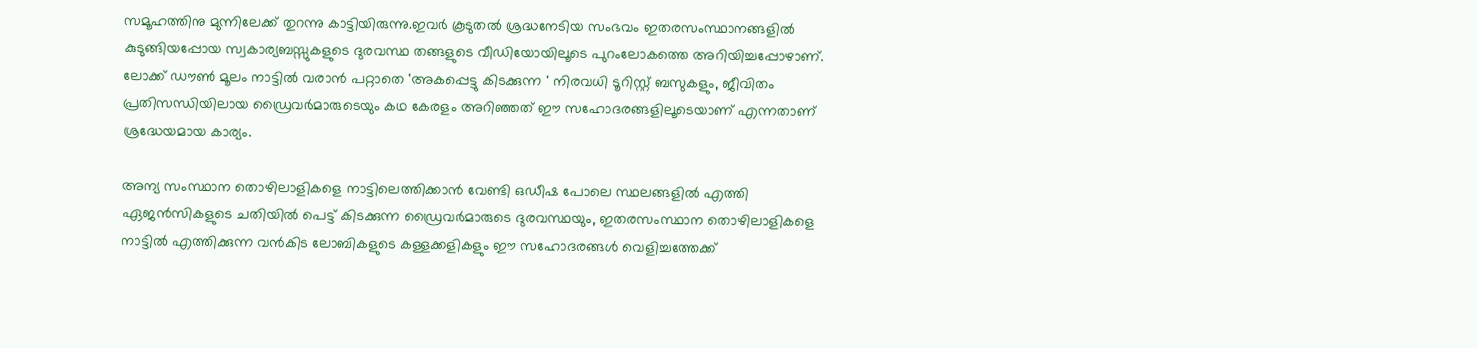സമൂഹത്തിനു മുന്നിലേക്ക് തുറന്നു കാട്ടിയിരുന്നു.ഇവർ കൂടുതൽ ശ്രദ്ധനേടിയ സംഭവം ഇതരസംസ്ഥാനങ്ങളിൽ കുടുങ്ങിയപ്പോയ സ്വകാര്യബസ്സുകളുടെ ദുരവസ്ഥ തങ്ങളുടെ വീഡിയോയിലൂടെ പുറംലോകത്തെ അറിയിച്ചപ്പോഴാണ്. ലോക്ക് ഡൗൺ മൂലം നാട്ടിൽ വരാൻ പറ്റാതെ 'അകപ്പെട്ടു കിടക്കുന്ന ' നിരവധി ടൂറിസ്റ്റ് ബസുകളും, ജീവിതം പ്രതിസന്ധിയിലായ ഡ്രൈവർമാരുടെയും കഥ കേരളം അറിഞ്ഞത് ഈ സഹോദരങ്ങളിലൂടെയാണ് എന്നതാണ് ശ്രദ്ധേയമായ കാര്യം.

അന്യ സംസ്ഥാന തൊഴിലാളികളെ നാട്ടിലെത്തിക്കാൻ വേണ്ടി ഒഡീഷ പോലെ സ്ഥലങ്ങളിൽ എത്തി ഏജൻസികളുടെ ചതിയിൽ പെട്ട് കിടക്കുന്ന ഡ്രൈവർമാരുടെ ദുരവസ്ഥയും, ഇതരസംസ്ഥാന തൊഴിലാളികളെ നാട്ടിൽ എത്തിക്കുന്ന വൻകിട ലോബികളുടെ കള്ളക്കളികളും ഈ സഹോദരങ്ങൾ വെളിച്ചത്തേക്ക്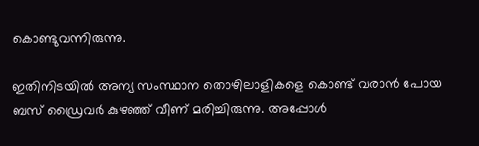കൊണ്ടുവന്നിരുന്നു.

ഇതിനിടയിൽ അന്യ സംസ്ഥാന തൊഴിലാളികളെ കൊണ്ട് വരാൻ പോയ ബസ് ഡ്രൈവർ കുഴഞ്ഞ് വീണ് മരിച്ചിരുന്നു. അപ്പോൾ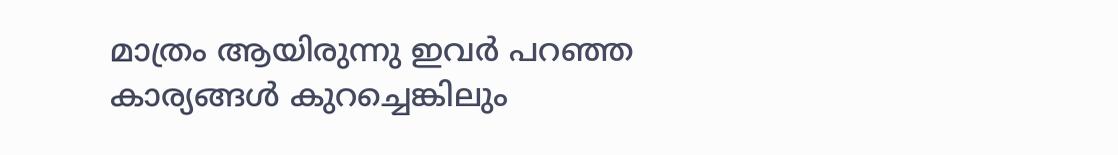മാത്രം ആയിരുന്നു ഇവർ പറഞ്ഞ കാര്യങ്ങൾ കുറച്ചെങ്കിലും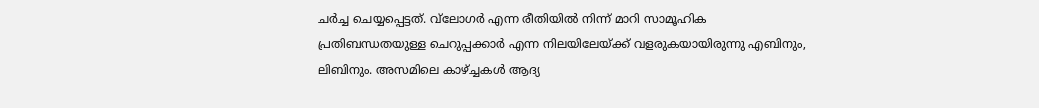ചർച്ച ചെയ്യപ്പെട്ടത്. വ്‌ലോഗർ എന്ന രീതിയിൽ നിന്ന് മാറി സാമൂഹിക പ്രതിബന്ധതയുള്ള ചെറുപ്പക്കാർ എന്ന നിലയിലേയ്ക്ക് വളരുകയായിരുന്നു എബിനും, ലിബിനും. അസമിലെ കാഴ്‌ച്ചകൾ ആദ്യ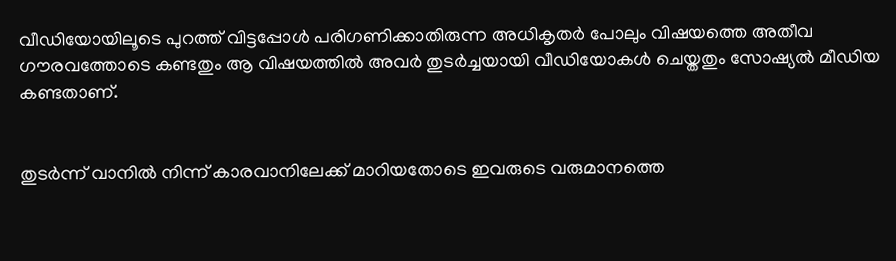വീഡിയോയിലൂടെ പുറത്ത് വിട്ടപ്പോൾ പരിഗണിക്കാതിരുന്ന അധികൃതർ പോലും വിഷയത്തെ അതീവ ഗൗരവത്തോടെ കണ്ടതും ആ വിഷയത്തിൽ അവർ തുടർച്ചയായി വീഡിയോകൾ ചെയ്തതും സോഷ്യൽ മീഡിയ കണ്ടതാണ്.


തുടർന്ന് വാനിൽ നിന്ന് കാരവാനിലേക്ക് മാറിയതോടെ ഇവരുടെ വരുമാനത്തെ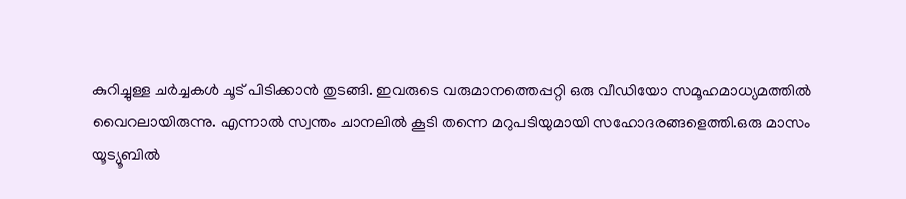കുറിച്ചുള്ള ചർച്ചകൾ ചൂട് പിടിക്കാൻ തുടങ്ങി. ഇവരുടെ വരുമാനത്തെപ്പറ്റി ഒരു വീഡിയോ സമൂഹമാധ്യമത്തിൽ വൈറലായിരുന്നു. എന്നാൽ സ്വന്തം ചാനലിൽ കൂടി തന്നെ മറുപടിയുമായി സഹോദരങ്ങളെത്തി.ഒരു മാസം യൂട്യൂബിൽ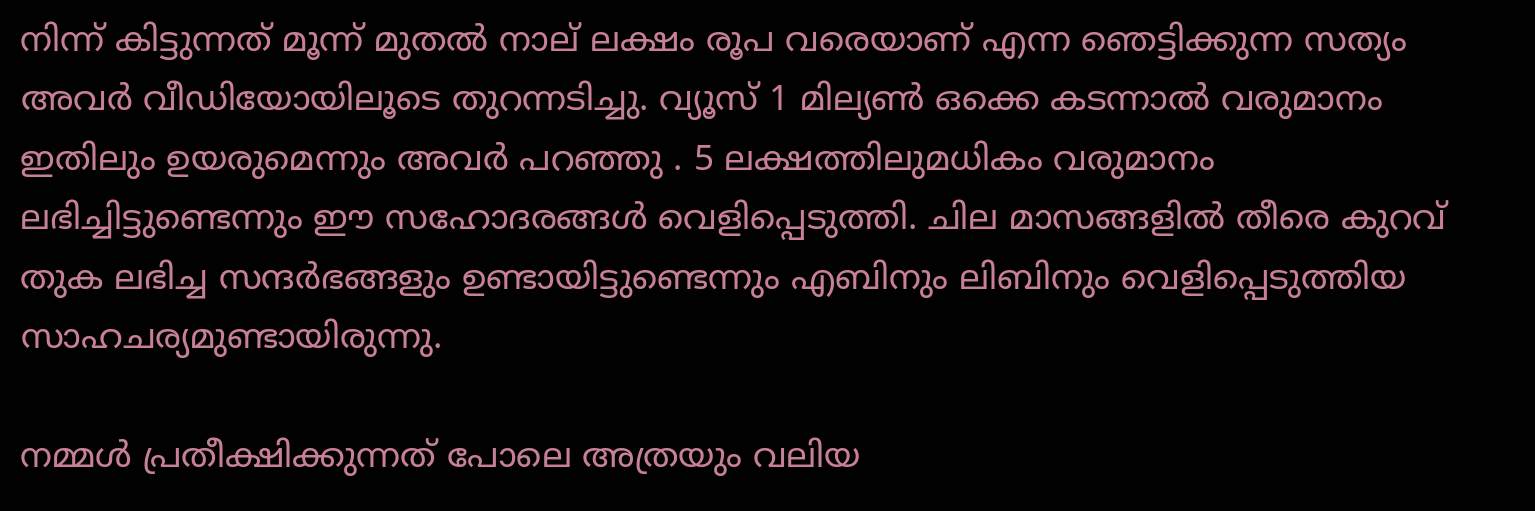നിന്ന് കിട്ടുന്നത് മൂന്ന് മുതൽ നാല് ലക്ഷം രൂപ വരെയാണ് എന്ന ഞെട്ടിക്കുന്ന സത്യം അവർ വീഡിയോയിലൂടെ തുറന്നടിച്ചു. വ്യൂസ് 1 മില്യൺ ഒക്കെ കടന്നാൽ വരുമാനം ഇതിലും ഉയരുമെന്നും അവർ പറഞ്ഞു . 5 ലക്ഷത്തിലുമധികം വരുമാനം ലഭിച്ചിട്ടുണ്ടെന്നും ഈ സഹോദരങ്ങൾ വെളിപ്പെടുത്തി. ചില മാസങ്ങളിൽ തീരെ കുറവ് തുക ലഭിച്ച സന്ദർഭങ്ങളും ഉണ്ടായിട്ടുണ്ടെന്നും എബിനും ലിബിനും വെളിപ്പെടുത്തിയ സാഹചര്യമുണ്ടായിരുന്നു.

നമ്മൾ പ്രതീക്ഷിക്കുന്നത് പോലെ അത്രയും വലിയ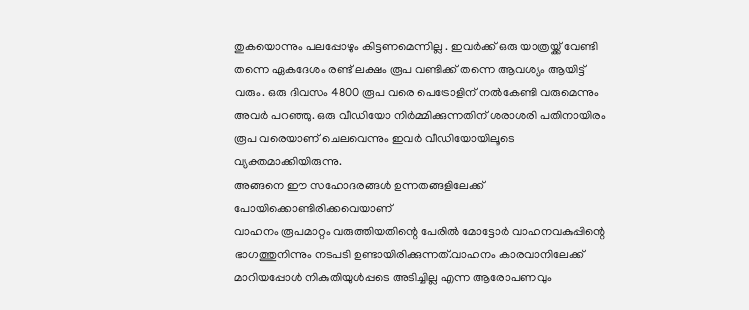തുകയൊന്നും പലപ്പോഴും കിട്ടണമെന്നില്ല . ഇവർക്ക് ഒരു യാത്രയ്ക്ക് വേണ്ടി തന്നെ ഏകദേശം രണ്ട് ലക്ഷം രൂപ വണ്ടിക്ക് തന്നെ ആവശ്യം ആയിട്ട് വരും. ഒരു ദിവസം 4800 രൂപ വരെ പെട്രോളിന് നൽകേണ്ടി വരുമെന്നും അവർ പറഞ്ഞു. ഒരു വീഡിയോ നിർമ്മിക്കുന്നതിന് ശരാശരി പതിനായിരം രൂപ വരെയാണ് ചെലവെന്നും ഇവർ വീഡിയോയിലൂടെ വ്യക്തമാക്കിയിരുന്നു.
അങ്ങനെ ഈ സഹോദരങ്ങൾ ഉന്നതങ്ങളിലേക്ക് പോയിക്കൊണ്ടിരിക്കവെയാണ്
വാഹനം രൂപമാറ്റം വരുത്തിയതിന്റെ പേരിൽ മോട്ടോർ വാഹനവകുപ്പിന്റെ ഭാഗത്തുനിന്നും നടപടി ഉണ്ടായിരിക്കുന്നത്.വാഹനം കാരവാനിലേക്ക് മാറിയപ്പോൾ നികുതിയുൾപ്പടെ അടിച്ചില്ല എന്ന ആരോപണവും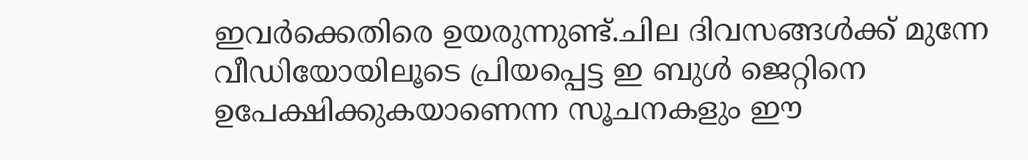ഇവർക്കെതിരെ ഉയരുന്നുണ്ട്.ചില ദിവസങ്ങൾക്ക് മുന്നേ വീഡിയോയിലൂടെ പ്രിയപ്പെട്ട ഇ ബുൾ ജെറ്റിനെ ഉപേക്ഷിക്കുകയാണെന്ന സൂചനകളും ഈ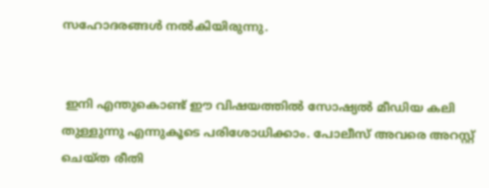സഹോദരങ്ങൾ നൽകിയിരുന്നു.


 ഇനി എന്തുകൊണ്ട് ഈ വിഷയത്തിൽ സോഷ്യൽ മീഡിയ കലി തുള്ളുന്നു എന്നുകൂടെ പരിശോധിക്കാം. പോലീസ് അവരെ അറസ്റ്റ് ചെയ്ത രീതി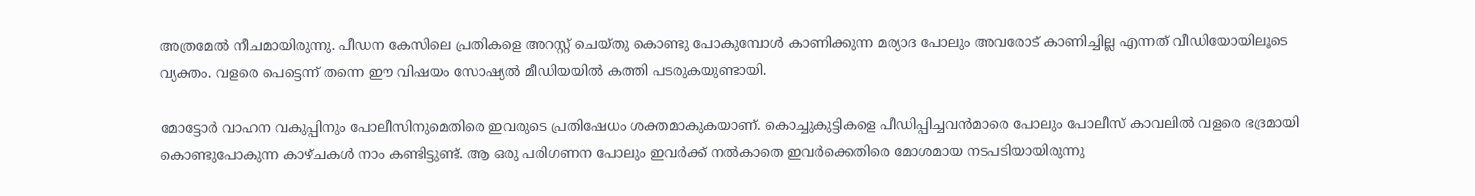അത്രമേൽ നീചമായിരുന്നു. പീഡന കേസിലെ പ്രതികളെ അറസ്റ്റ് ചെയ്തു കൊണ്ടു പോകുമ്പോൾ കാണിക്കുന്ന മര്യാദ പോലും അവരോട് കാണിച്ചില്ല എന്നത് വീഡിയോയിലൂടെ വ്യക്തം. വളരെ പെട്ടെന്ന് തന്നെ ഈ വിഷയം സോഷ്യൽ മീഡിയയിൽ കത്തി പടരുകയുണ്ടായി.

മോട്ടോർ വാഹന വകുപ്പിനും പോലീസിനുമെതിരെ ഇവരുടെ പ്രതിഷേധം ശക്തമാകുകയാണ്. കൊച്ചുകുട്ടികളെ പീഡിപ്പിച്ചവൻമാരെ പോലും പോലീസ് കാവലിൽ വളരെ ഭദ്രമായി കൊണ്ടുപോകുന്ന കാഴ്ചകൾ നാം കണ്ടിട്ടുണ്ട്. ആ ഒരു പരിഗണന പോലും ഇവർക്ക് നൽകാതെ ഇവർക്കെതിരെ മോശമായ നടപടിയായിരുന്നു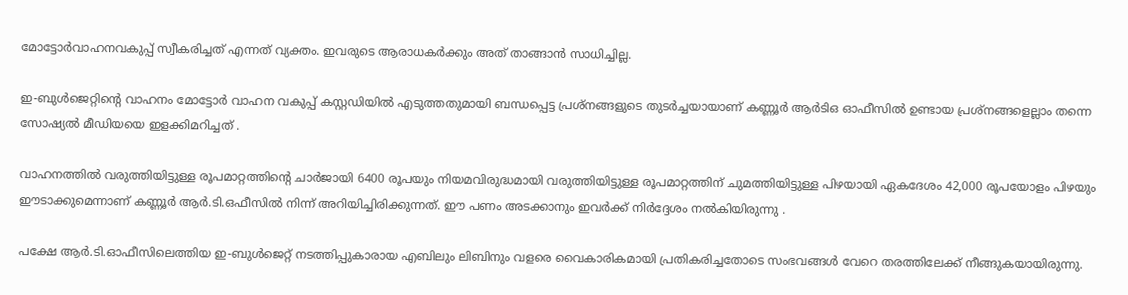മോട്ടോർവാഹനവകുപ്പ് സ്വീകരിച്ചത് എന്നത് വ്യക്തം. ഇവരുടെ ആരാധകർക്കും അത് താങ്ങാൻ സാധിച്ചില്ല.

ഇ-ബുൾജെറ്റിന്റെ വാഹനം മോട്ടോർ വാഹന വകുപ്പ് കസ്റ്റഡിയിൽ എടുത്തതുമായി ബന്ധപ്പെട്ട പ്രശ്നങ്ങളുടെ തുടർച്ചയായാണ് കണ്ണൂർ ആർടിഒ ഓഫീസിൽ ഉണ്ടായ പ്രശ്‌നങ്ങളെല്ലാം തന്നെ സോഷ്യൽ മീഡിയയെ ഇളക്കിമറിച്ചത് .

വാഹനത്തിൽ വരുത്തിയിട്ടുള്ള രൂപമാറ്റത്തിന്റെ ചാർജായി 6400 രൂപയും നിയമവിരുദ്ധമായി വരുത്തിയിട്ടുള്ള രൂപമാറ്റത്തിന് ചുമത്തിയിട്ടുള്ള പിഴയായി ഏകദേശം 42,000 രൂപയോളം പിഴയും ഈടാക്കുമെന്നാണ് കണ്ണൂർ ആർ.ടി.ഒഫീസിൽ നിന്ന് അറിയിച്ചിരിക്കുന്നത്. ഈ പണം അടക്കാനും ഇവർക്ക് നിർദ്ദേശം നൽകിയിരുന്നു .

പക്ഷേ ആർ.ടി.ഓഫീസിലെത്തിയ ഇ-ബുൾജെറ്റ് നടത്തിപ്പുകാരായ എബിലും ലിബിനും വളരെ വൈകാരികമായി പ്രതികരിച്ചതോടെ സംഭവങ്ങൾ വേറെ തരത്തിലേക്ക് നീങ്ങുകയായിരുന്നു.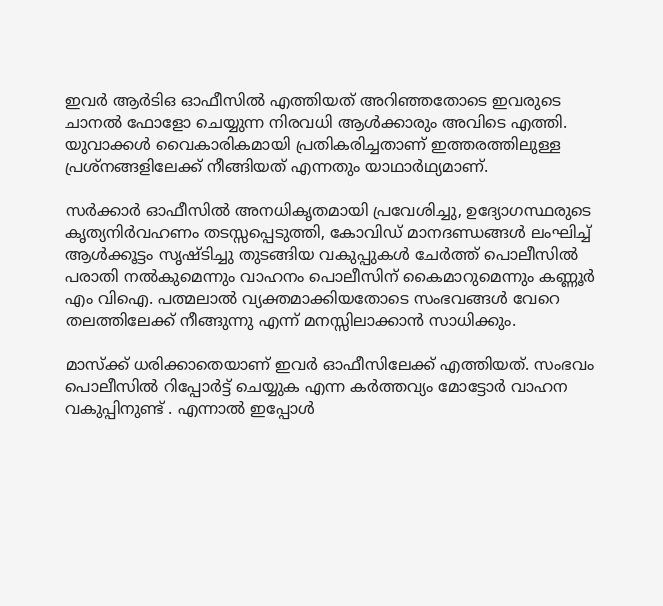ഇവർ ആർടിഒ ഓഫീസിൽ എത്തിയത് അറിഞ്ഞതോടെ ഇവരുടെ ചാനൽ ഫോളോ ചെയ്യുന്ന നിരവധി ആൾക്കാരും അവിടെ എത്തി. യുവാക്കൾ വൈകാരികമായി പ്രതികരിച്ചതാണ് ഇത്തരത്തിലുള്ള പ്രശ്നങ്ങളിലേക്ക് നീങ്ങിയത് എന്നതും യാഥാർഥ്യമാണ്.

സർക്കാർ ഓഫീസിൽ അനധികൃതമായി പ്രവേശിച്ചു, ഉദ്യോഗസ്ഥരുടെ കൃത്യനിർവഹണം തടസ്സപ്പെടുത്തി, കോവിഡ് മാനദണ്ഡങ്ങൾ ലംഘിച്ച് ആൾക്കൂട്ടം സൃഷ്ടിച്ചു തുടങ്ങിയ വകുപ്പുകൾ ചേർത്ത് പൊലീസിൽ പരാതി നൽകുമെന്നും വാഹനം പൊലീസിന് കൈമാറുമെന്നും കണ്ണൂർ എം വിഐ. പത്മലാൽ വ്യക്തമാക്കിയതോടെ സംഭവങ്ങൾ വേറെ തലത്തിലേക്ക് നീങ്ങുന്നു എന്ന് മനസ്സിലാക്കാൻ സാധിക്കും.

മാസ്‌ക്ക് ധരിക്കാതെയാണ് ഇവർ ഓഫീസിലേക്ക് എത്തിയത്. സംഭവം പൊലീസിൽ റിപ്പോർട്ട് ചെയ്യുക എന്ന കർത്തവ്യം മോട്ടോർ വാഹന വകുപ്പിനുണ്ട് . എന്നാൽ ഇപ്പോൾ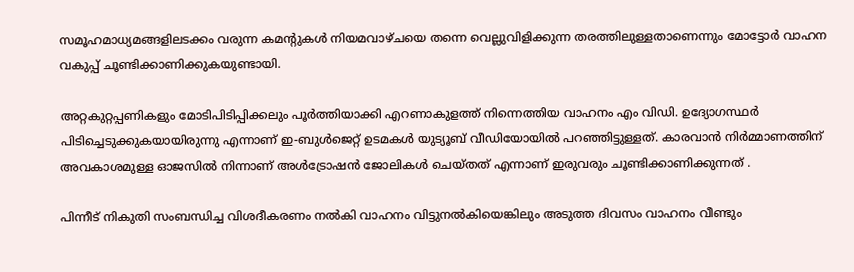സമൂഹമാധ്യമങ്ങളിലടക്കം വരുന്ന കമന്റുകൾ നിയമവാഴ്ചയെ തന്നെ വെല്ലുവിളിക്കുന്ന തരത്തിലുള്ളതാണെന്നും മോട്ടോർ വാഹന വകുപ്പ് ചൂണ്ടിക്കാണിക്കുകയുണ്ടായി.

അറ്റകുറ്റപ്പണികളും മോടിപിടിപ്പിക്കലും പൂർത്തിയാക്കി എറണാകുളത്ത് നിന്നെത്തിയ വാഹനം എം വിഡി. ഉദ്യോഗസ്ഥർ പിടിച്ചെടുക്കുകയായിരുന്നു എന്നാണ് ഇ-ബുൾജെറ്റ് ഉടമകൾ യുട്യൂബ് വീഡിയോയിൽ പറഞ്ഞിട്ടുള്ളത്. കാരവാൻ നിർമ്മാണത്തിന് അവകാശമുള്ള ഓജസിൽ നിന്നാണ് അൾട്രോഷൻ ജോലികൾ ചെയ്തത് എന്നാണ് ഇരുവരും ചൂണ്ടിക്കാണിക്കുന്നത് .

പിന്നീട് നികുതി സംബന്ധിച്ച വിശദീകരണം നൽകി വാഹനം വിട്ടുനൽകിയെങ്കിലും അടുത്ത ദിവസം വാഹനം വീണ്ടും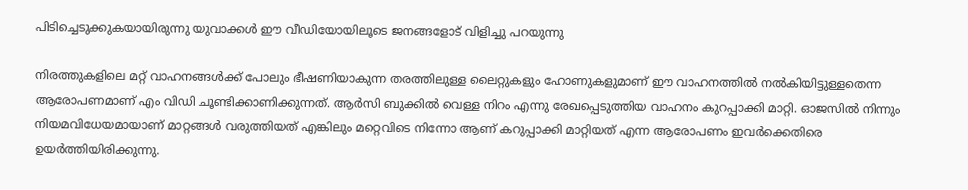പിടിച്ചെടുക്കുകയായിരുന്നു യുവാക്കൾ ഈ വീഡിയോയിലൂടെ ജനങ്ങളോട് വിളിച്ചു പറയുന്നു

നിരത്തുകളിലെ മറ്റ് വാഹനങ്ങൾക്ക് പോലും ഭീഷണിയാകുന്ന തരത്തിലുള്ള ലൈറ്റുകളും ഹോണുകളുമാണ് ഈ വാഹനത്തിൽ നൽകിയിട്ടുള്ളതെന്ന ആരോപണമാണ് എം വിഡി ചൂണ്ടിക്കാണിക്കുന്നത്. ആർസി ബുക്കിൽ വെള്ള നിറം എന്നു രേഖപ്പെടുത്തിയ വാഹനം കുറപ്പാക്കി മാറ്റി. ഓജസിൽ നിന്നും നിയമവിധേയമായാണ് മാറ്റങ്ങൾ വരുത്തിയത് എങ്കിലും മറ്റെവിടെ നിന്നോ ആണ് കറുപ്പാക്കി മാറ്റിയത് എന്ന ആരോപണം ഇവർക്കെതിരെ ഉയർത്തിയിരിക്കുന്നു.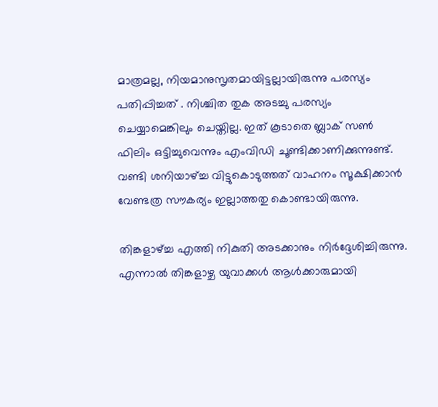മാത്രമല്ല, നിയമാനുസൃതമായിട്ടല്ലായിരുന്നു പരസ്യം പതിപ്പിച്ചത് . നിശ്ചിത തുക അടച്ചു പരസ്യം ചെയ്യാമെങ്കിലും ചെയ്തില്ല. ഇത് കൂടാതെ ബ്ലാക് സൺ ഫിലിം ഒട്ടിച്ചുവെന്നും എംവിഡി ചൂണ്ടിക്കാണിക്കുന്നുണ്ട്. വണ്ടി ശനിയാഴ്‌ച്ച വിട്ടുകൊടുത്തത് വാഹനം സൂക്ഷിക്കാൻ വേണ്ടത്ര സൗകര്യം ഇല്ലാത്തതു കൊണ്ടായിരുന്നു.

തിങ്കളാഴ്‌ച്ച എത്തി നികുതി അടക്കാനും നിർദ്ദേശിച്ചിരുന്നു. എന്നാൽ തിങ്കളാഴ്ച യുവാക്കൾ ആൾക്കാരുമായി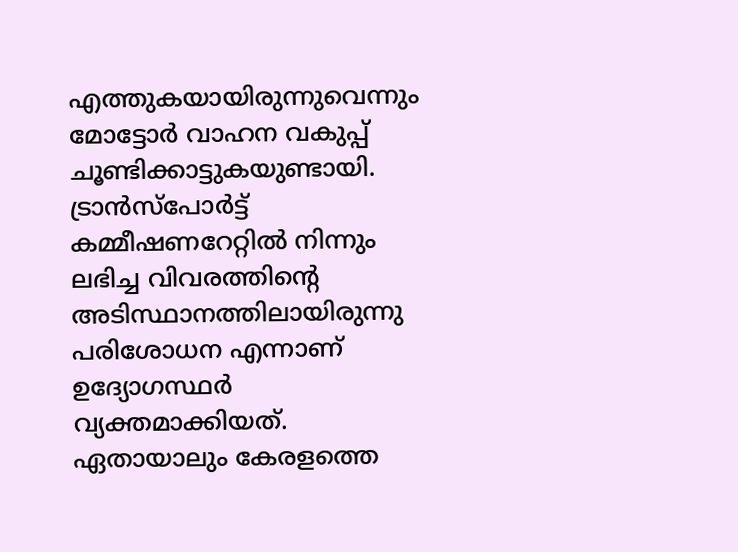എത്തുകയായിരുന്നുവെന്നും മോട്ടോർ വാഹന വകുപ്പ് ചൂണ്ടിക്കാട്ടുകയുണ്ടായി. ട്രാൻസ്‌പോർട്ട് കമ്മീഷണറേറ്റിൽ നിന്നും ലഭിച്ച വിവരത്തിന്റെ അടിസ്ഥാനത്തിലായിരുന്നു പരിശോധന എന്നാണ് ഉദ്യോഗസ്ഥർ വ്യക്തമാക്കിയത്. ഏതായാലും കേരളത്തെ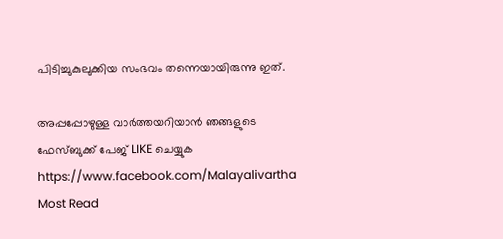പിടിച്ചുകുലുക്കിയ സംഭവം തന്നെയായിരുന്നു ഇത്.

അപ്പപ്പോഴുള്ള വാര്‍ത്തയറിയാന്‍ ഞങ്ങളുടെ ഫേസ്‌ബുക്ക്‌ പേജ് LIKE ചെയ്യുക
https://www.facebook.com/Malayalivartha
Most Read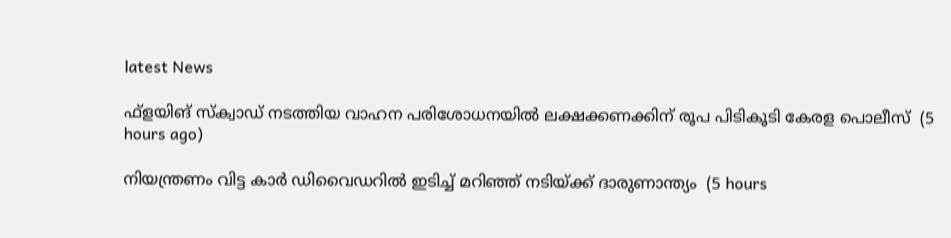latest News

ഫ്‌ളയിങ് സ്‌ക്വാഡ് നടത്തിയ വാഹന പരിശോധനയില്‍ ലക്ഷക്കണക്കിന് രൂപ പിടികൂടി കേരള പൊലീസ്  (5 hours ago)

നിയന്ത്രണം വിട്ട കാര്‍ ഡിവൈഡറില്‍ ഇടിച്ച് മറിഞ്ഞ് നടിയ്ക്ക് ദാരുണാന്ത്യം  (5 hours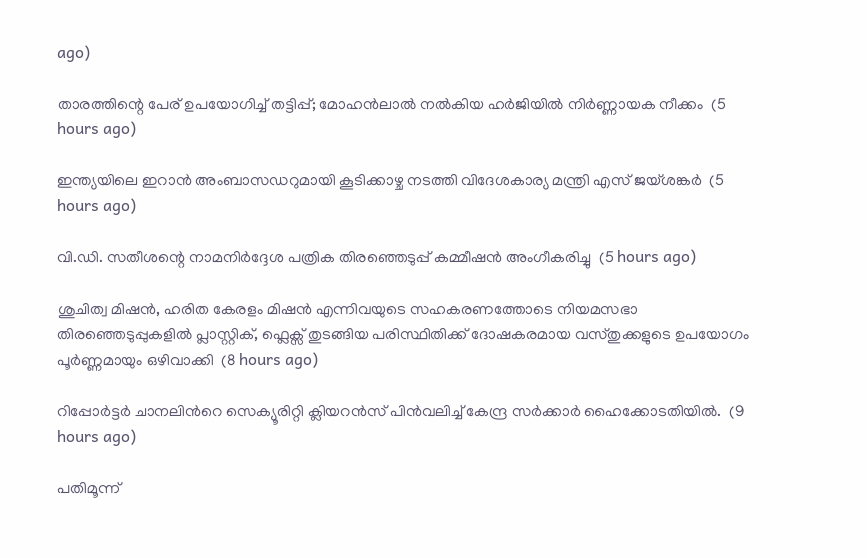ago)

താരത്തിന്റെ പേര് ഉപയോഗിച്ച് തട്ടിപ്പ്; മോഹന്‍ലാല്‍ നല്‍കിയ ഹര്‍ജിയില്‍ നിര്‍ണ്ണായക നീക്കം  (5 hours ago)

ഇന്ത്യയിലെ ഇറാന്‍ അംബാസഡറുമായി കൂടിക്കാഴ്ച നടത്തി വിദേശകാര്യ മന്ത്രി എസ് ജയ്ശങ്കര്‍  (5 hours ago)

വി.ഡി. സതീശന്റെ നാമനിര്‍ദ്ദേശ പത്രിക തിരഞ്ഞെടുപ്പ് കമ്മീഷന്‍ അംഗീകരിച്ചു  (5 hours ago)

ശുചിത്വ മിഷൻ, ഹരിത കേരളം മിഷൻ എന്നിവയുടെ സഹകരണത്തോടെ നിയമസഭാ തിരഞ്ഞെടുപ്പുകളിൽ പ്ലാസ്റ്റിക്, ഫ്ലെക്സ് തുടങ്ങിയ പരിസ്ഥിതിക്ക് ദോഷകരമായ വസ്തുക്കളുടെ ഉപയോഗം പൂർണ്ണമായും ഒഴിവാക്കി  (8 hours ago)

റിപ്പോർട്ടർ ചാനലിന്‍റെ സെക്യൂരിറ്റി ക്ലിയറൻസ് പിൻവലിച്ച് കേന്ദ്ര സർക്കാർ ഹൈക്കോടതിയിൽ.  (9 hours ago)

പതിമൂന്ന്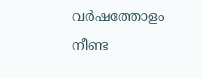വർഷത്തോളം നീണ്ട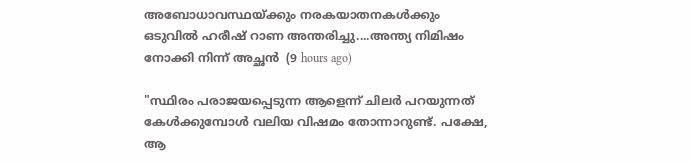അബോധാവസ്ഥയ്ക്കും നരകയാതനകൾക്കും ഒടുവിൽ ഹരീഷ് റാണ അന്തരിച്ചു....അന്ത്യ നിമിഷം നോക്കി നിന്ന് അച്ഛൻ  (9 hours ago)

"സ്ഥിരം പരാജയപ്പെടുന്ന ആളെന്ന് ചിലർ പറയുന്നത് കേൾക്കുമ്പോൾ വലിയ വിഷമം തോന്നാറുണ്ട്. പക്ഷേ, ആ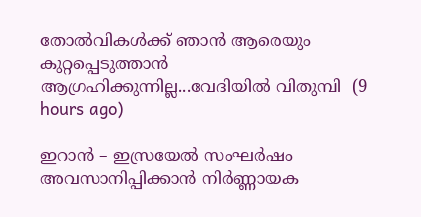തോൽവികൾക്ക് ഞാൻ ആരെയും കുറ്റപ്പെടുത്താൻ ആഗ്രഹിക്കുന്നില്ല...വേദിയിൽ വിതുമ്പി  (9 hours ago)

ഇറാൻ – ഇസ്രയേൽ സംഘർഷം അവസാനിപ്പിക്കാൻ നിർണ്ണായക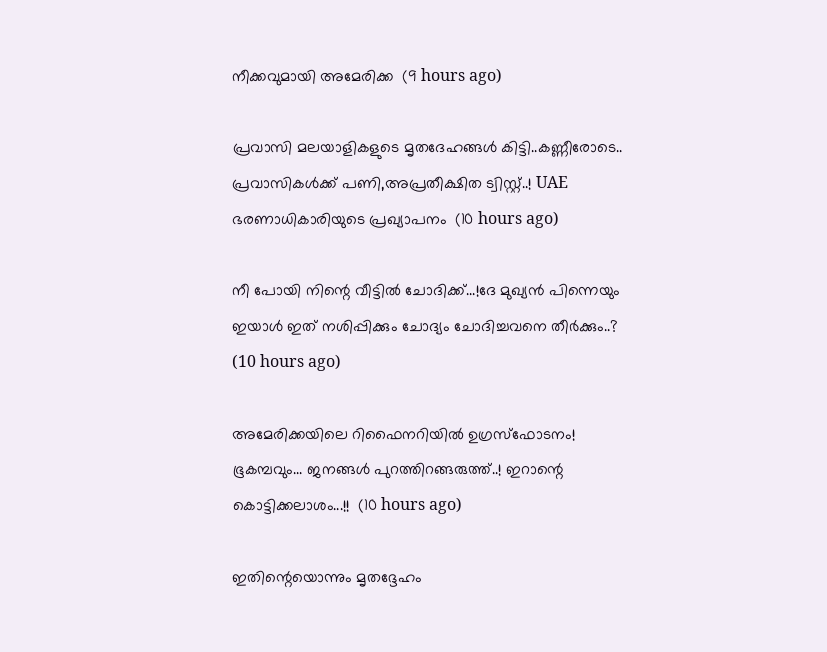നീക്കവുമായി അമേരിക്ക  (9 hours ago)

പ്രവാസി മലയാളികളുടെ മൃതദേഹങ്ങൾ കിട്ടി..കണ്ണീരോടെ.. പ്രവാസികൾക്ക് പണി,അപ്രതീക്ഷിത ട്വിസ്റ്റ്..! UAE ഭരണാധികാരിയുടെ പ്രഖ്യാപനം  (10 hours ago)

നീ പോയി നിന്റെ വീട്ടിൽ ചോദിക്ക്...!ദേ മുഖ്യൻ പിന്നെയും ഇയാൾ ഇത് നശിപ്പിക്കും ചോദ്യം ചോദിച്ചവനെ തീർക്കും..?  (10 hours ago)

അമേരിക്കയിലെ റിഫൈനറിയില്‍ ഉഗ്രസ്‌ഫോടനം! ഭൂകമ്പവും... ജനങ്ങള്‍ പുറത്തിറങ്ങരുത്ത്..! ഇറാന്റെ കൊട്ടിക്കലാശം...!!  (10 hours ago)

ഇതിന്റെയൊന്നും മൃതദ്ദേഹം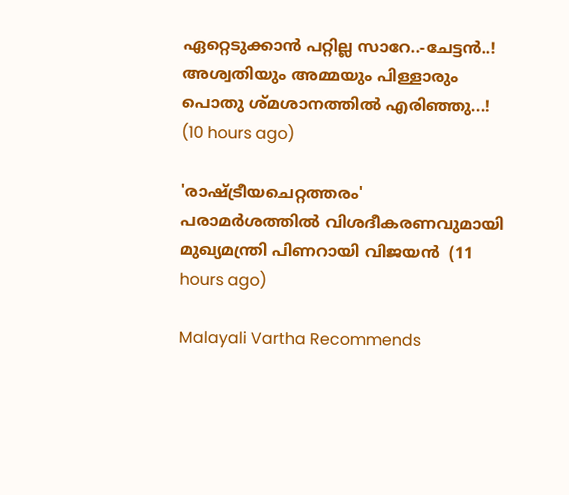ഏറ്റെടുക്കാൻ പറ്റില്ല സാറേ..-ചേട്ടൻ..! അശ്വതിയും അമ്മയും പിള്ളാരും പൊതു ശ്മശാനത്തിൽ എരിഞ്ഞു...!  (10 hours ago)

'രാഷ്ട്രീയചെറ്റത്തരം' പരാമര്‍ശത്തില്‍ വിശദീകരണവുമായി മുഖ്യമന്ത്രി പിണറായി വിജയന്‍  (11 hours ago)

Malayali Vartha Recommends